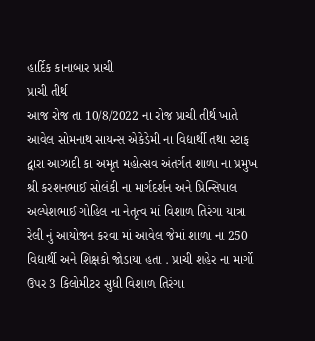હાર્દિક કાનાબાર પ્રાચી
પ્રાચી તીર્થ
આજ રોજ તા 10/8/2022 ના રોજ પ્રાચી તીર્થ ખાતે આવેલ સોમનાથ સાયન્સ એકેડેમી ના વિદ્યાર્થી તથા સ્ટાફ દ્વારા આઝાદી કા અમૃત મહોત્સવ અંતર્ગત શાળા ના પ્રમુખ શ્રી કરશનભાઈ સોલંકી ના માર્ગદર્શન અને પ્રિન્સિપાલ અલ્પેશભાઈ ગોહિલ ના નેતૃત્વ માં વિશાળ તિરંગા યાત્રા રેલી નું આયોજન કરવા માં આવેલ જેમાં શાળા ના 250 વિદ્યાર્થી અને શિક્ષકો જોડાયા હતા . પ્રાચી શહેર ના માર્ગો ઉપર 3 કિલોમીટર સુધી વિશાળ તિરંગા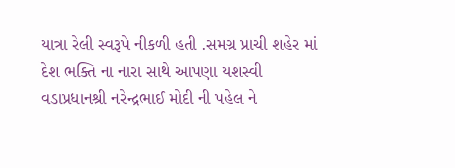યાત્રા રેલી સ્વરૂપે નીકળી હતી .સમગ્ર પ્રાચી શહેર માં દેશ ભક્તિ ના નારા સાથે આપણા યશસ્વી વડાપ્રધાનશ્રી નરેન્દ્રભાઈ મોદી ની પહેલ ને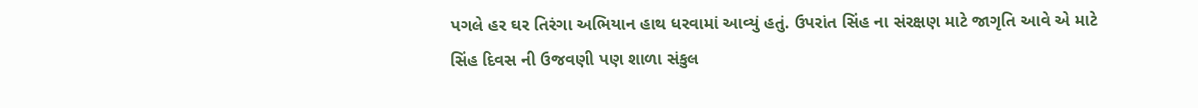પગલે હર ઘર તિરંગા અભિયાન હાથ ધરવામાં આવ્યું હતું. ઉપરાંત સિંહ ના સંરક્ષણ માટે જાગૃતિ આવે એ માટે સિંહ દિવસ ની ઉજવણી પણ શાળા સંકુલ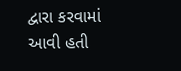દ્વારા કરવામાં આવી હતી